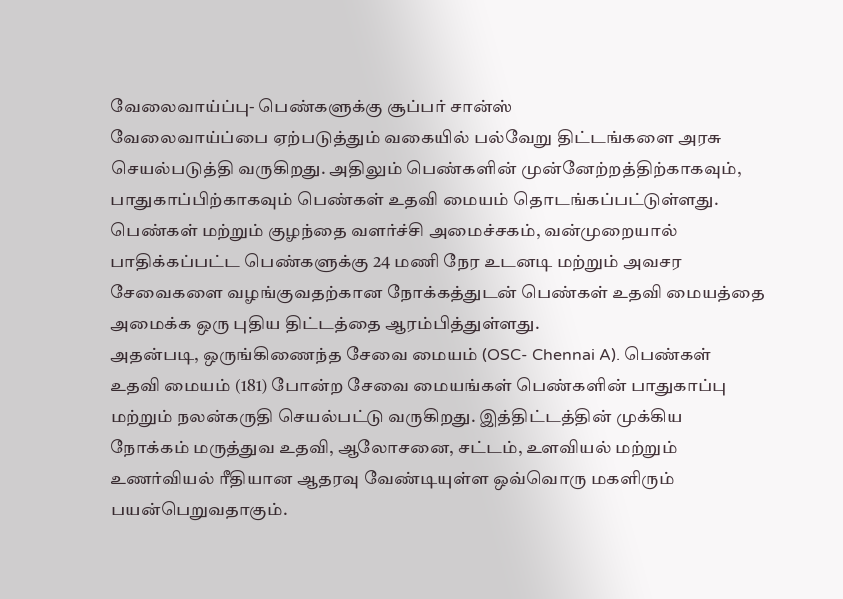வேலைவாய்ப்பு- பெண்களுக்கு சூப்பர் சான்ஸ்
வேலைவாய்ப்பை ஏற்படுத்தும் வகையில் பல்வேறு திட்டங்களை அரசு செயல்படுத்தி வருகிறது. அதிலும் பெண்களின் முன்னேற்றத்திற்காகவும், பாதுகாப்பிற்காகவும் பெண்கள் உதவி மையம் தொடங்கப்பட்டுள்ளது. பெண்கள் மற்றும் குழந்தை வளர்ச்சி அமைச்சகம், வன்முறையால் பாதிக்கப்பட்ட பெண்களுக்கு 24 மணி நேர உடனடி மற்றும் அவசர சேவைகளை வழங்குவதற்கான நோக்கத்துடன் பெண்கள் உதவி மையத்தை அமைக்க ஒரு புதிய திட்டத்தை ஆரம்பித்துள்ளது.
அதன்படி, ஒருங்கிணைந்த சேவை மையம் (OSC- Chennai A). பெண்கள் உதவி மையம் (181) போன்ற சேவை மையங்கள் பெண்களின் பாதுகாப்பு மற்றும் நலன்கருதி செயல்பட்டு வருகிறது. இத்திட்டத்தின் முக்கிய நோக்கம் மருத்துவ உதவி, ஆலோசனை, சட்டம், உளவியல் மற்றும் உணர்வியல் ரீதியான ஆதரவு வேண்டியுள்ள ஒவ்வொரு மகளிரும் பயன்பெறுவதாகும்.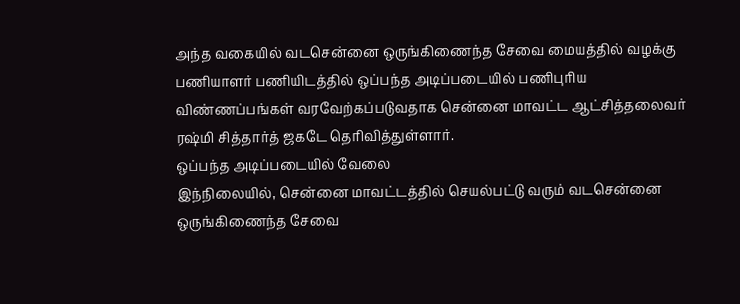அந்த வகையில் வடசென்னை ஒருங்கிணைந்த சேவை மையத்தில் வழக்கு பணியாளர் பணியிடத்தில் ஒப்பந்த அடிப்படையில் பணிபுரிய விண்ணப்பங்கள் வரவேற்கப்படுவதாக சென்னை மாவட்ட ஆட்சித்தலைவர் ரஷ்மி சித்தார்த் ஜகடே தெரிவித்துள்ளார்.
ஒப்பந்த அடிப்படையில் வேலை
இந்நிலையில், சென்னை மாவட்டத்தில் செயல்பட்டு வரும் வடசென்னை ஒருங்கிணைந்த சேவை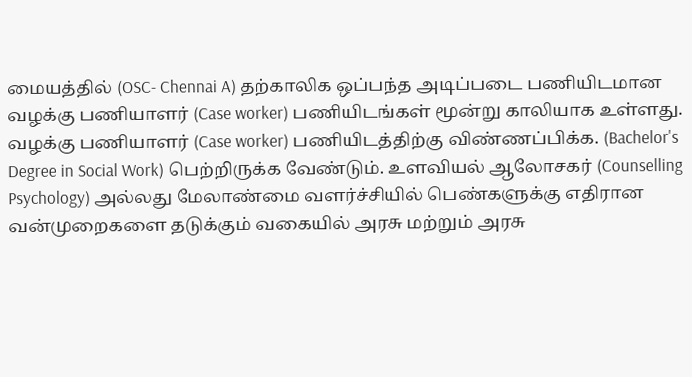மையத்தில் (OSC- Chennai A) தற்காலிக ஒப்பந்த அடிப்படை பணியிடமான வழக்கு பணியாளர் (Case worker) பணியிடங்கள் மூன்று காலியாக உள்ளது. வழக்கு பணியாளர் (Case worker) பணியிடத்திற்கு விண்ணப்பிக்க. (Bachelor's Degree in Social Work) பெற்றிருக்க வேண்டும். உளவியல் ஆலோசகர் (Counselling Psychology) அல்லது மேலாண்மை வளர்ச்சியில் பெண்களுக்கு எதிரான வன்முறைகளை தடுக்கும் வகையில் அரசு மற்றும் அரசு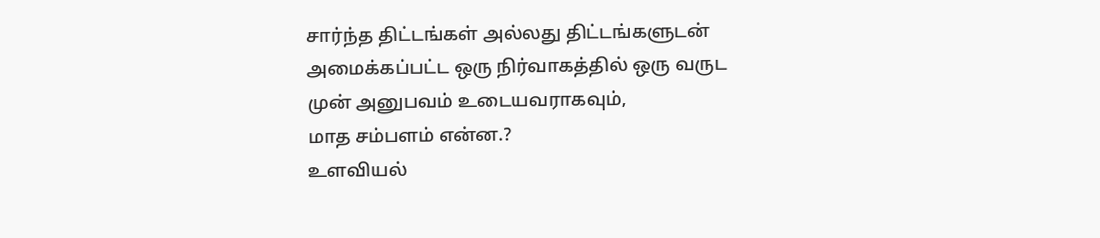சார்ந்த திட்டங்கள் அல்லது திட்டங்களுடன் அமைக்கப்பட்ட ஒரு நிர்வாகத்தில் ஒரு வருட முன் அனுபவம் உடையவராகவும்,
மாத சம்பளம் என்ன.?
உளவியல்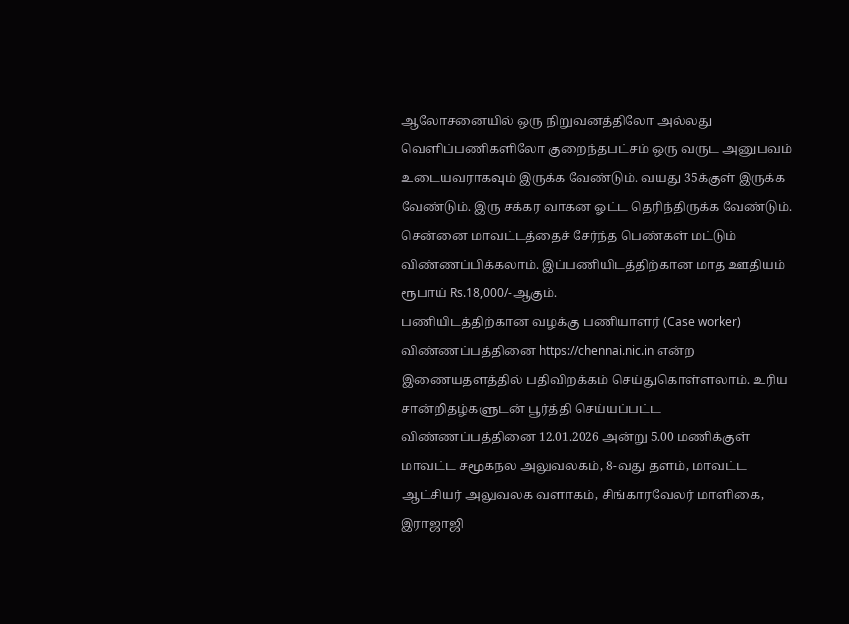ஆலோசனையில் ஒரு நிறுவனத்திலோ அல்லது வெளிப்பணிகளிலோ குறைந்தபட்சம் ஒரு வருட அனுபவம் உடையவராகவும் இருக்க வேண்டும். வயது 35க்குள் இருக்க வேண்டும். இரு சக்கர வாகன ஓட்ட தெரிந்திருக்க வேண்டும். சென்னை மாவட்டத்தைச் சேர்ந்த பெண்கள் மட்டும் விண்ணப்பிக்கலாம். இப்பணியிடத்திற்கான மாத ஊதியம் ரூபாய் Rs.18,000/-ஆகும்.
பணியிடத்திற்கான வழக்கு பணியாளர் (Case worker) விண்ணப்பத்தினை https://chennai.nic.in என்ற இணையதளத்தில் பதிவிறக்கம் செய்துகொள்ளலாம். உரிய சான்றிதழ்களுடன் பூர்த்தி செய்யப்பட்ட விண்ணப்பத்தினை 12.01.2026 அன்று 5.00 மணிக்குள் மாவட்ட சமூகநல அலுவலகம், 8-வது தளம், மாவட்ட ஆட்சியர் அலுவலக வளாகம், சிங்காரவேலர் மாளிகை, இராஜாஜி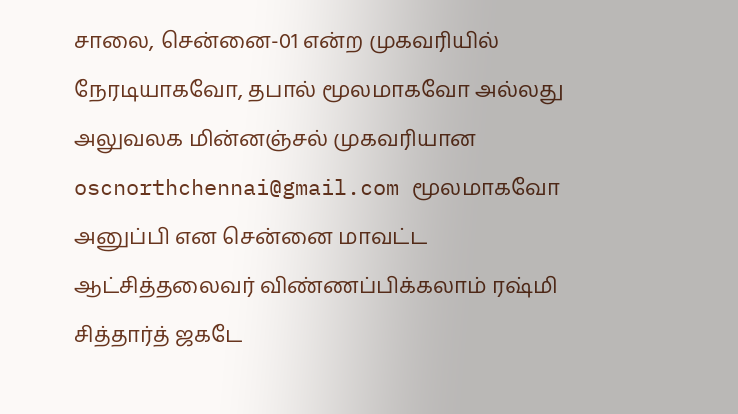சாலை, சென்னை-01 என்ற முகவரியில் நேரடியாகவோ, தபால் மூலமாகவோ அல்லது அலுவலக மின்னஞ்சல் முகவரியான oscnorthchennai@gmail.com மூலமாகவோ அனுப்பி என சென்னை மாவட்ட ஆட்சித்தலைவர் விண்ணப்பிக்கலாம் ரஷ்மி சித்தார்த் ஜகடே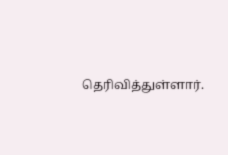தெரிவித்துள்ளார்.